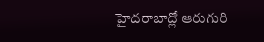హైదరాబాద్లో ఆరుగురి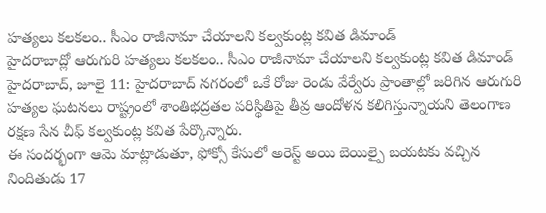హత్యలు కలకలం.. సీఎం రాజీనామా చేయాలని కల్వకుంట్ల కవిత డిమాండ్
హైదరాబాద్లో ఆరుగురి హత్యలు కలకలం.. సీఎం రాజీనామా చేయాలని కల్వకుంట్ల కవిత డిమాండ్
హైదరాబాద్, జూలై 11: హైదరాబాద్ నగరంలో ఒకే రోజు రెండు వేర్వేరు ప్రాంతాల్లో జరిగిన ఆరుగురి హత్యల ఘటనలు రాష్ట్రంలో శాంతిభద్రతల పరిస్థితిపై తీవ్ర ఆందోళన కలిగిస్తున్నాయని తెలంగాణ రక్షణ సేన చీఫ్ కల్వకుంట్ల కవిత పేర్కొన్నారు.
ఈ సందర్భంగా ఆమె మాట్లాడుతూ, ఫోక్సో కేసులో అరెస్ట్ అయి బెయిల్పై బయటకు వచ్చిన నిందితుడు 17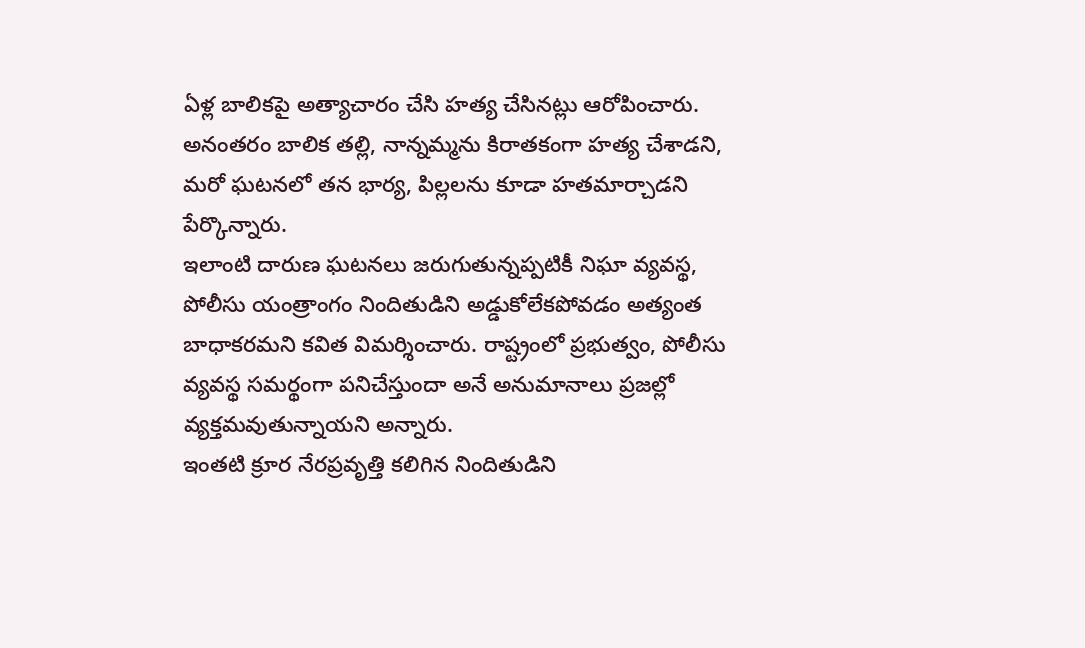ఏళ్ల బాలికపై అత్యాచారం చేసి హత్య చేసినట్లు ఆరోపించారు. అనంతరం బాలిక తల్లి, నాన్నమ్మను కిరాతకంగా హత్య చేశాడని, మరో ఘటనలో తన భార్య, పిల్లలను కూడా హతమార్చాడని పేర్కొన్నారు.
ఇలాంటి దారుణ ఘటనలు జరుగుతున్నప్పటికీ నిఘా వ్యవస్థ, పోలీసు యంత్రాంగం నిందితుడిని అడ్డుకోలేకపోవడం అత్యంత బాధాకరమని కవిత విమర్శించారు. రాష్ట్రంలో ప్రభుత్వం, పోలీసు వ్యవస్థ సమర్థంగా పనిచేస్తుందా అనే అనుమానాలు ప్రజల్లో వ్యక్తమవుతున్నాయని అన్నారు.
ఇంతటి క్రూర నేరప్రవృత్తి కలిగిన నిందితుడిని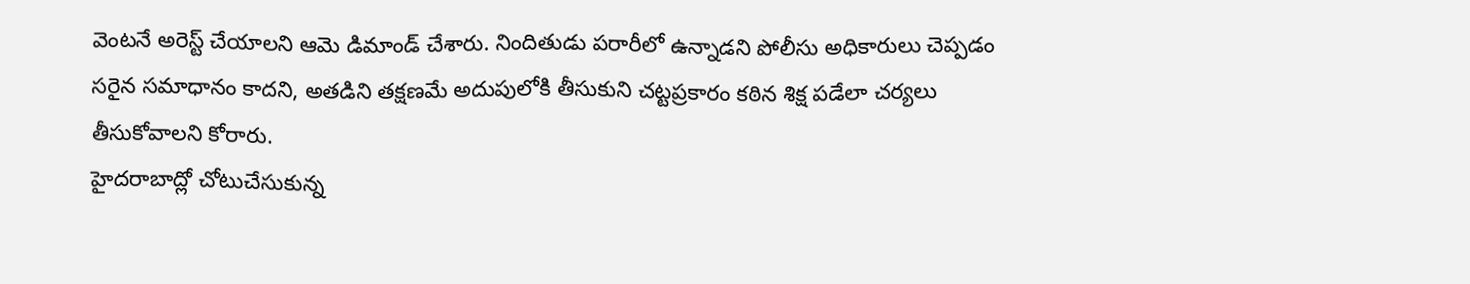వెంటనే అరెస్ట్ చేయాలని ఆమె డిమాండ్ చేశారు. నిందితుడు పరారీలో ఉన్నాడని పోలీసు అధికారులు చెప్పడం సరైన సమాధానం కాదని, అతడిని తక్షణమే అదుపులోకి తీసుకుని చట్టప్రకారం కఠిన శిక్ష పడేలా చర్యలు తీసుకోవాలని కోరారు.
హైదరాబాద్లో చోటుచేసుకున్న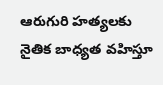ఆరుగురి హత్యలకు నైతిక బాధ్యత వహిస్తూ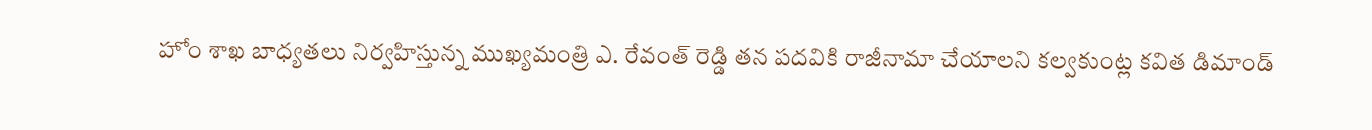హోం శాఖ బాధ్యతలు నిర్వహిస్తున్న ముఖ్యమంత్రి ఎ. రేవంత్ రెడ్డి తన పదవికి రాజీనామా చేయాలని కల్వకుంట్ల కవిత డిమాండ్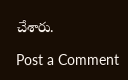చేశారు.

Post a Comment